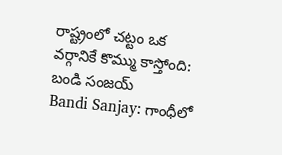రాష్ట్రంలో చట్టం ఒక వర్గానికే కొమ్ము కాస్తోంది: బండి సంజయ్
Bandi Sanjay: గాంధీలో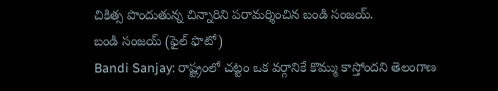చికిత్స పొందుతున్న చిన్నారిని పరామర్శించిన బండి సంజయ్.
బండి సంజయ్ (ఫైల్ ఫొటో)
Bandi Sanjay: రాష్ట్రంలో చట్టం ఒక వర్గానికే కొమ్ము కాస్తోందని తెలంగాణ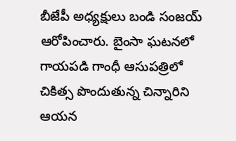బీజేపీ అధ్యక్షులు బండి సంజయ్ ఆరోపించారు. బైంసా ఘటనలో గాయపడి గాంధీ ఆసుపత్రిలో చికిత్స పొందుతున్న చిన్నారిని ఆయన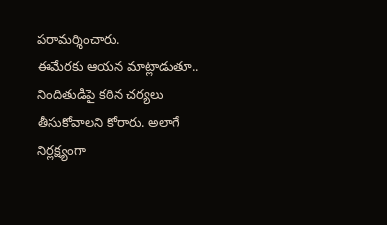పరామర్శించారు.
ఈమేరకు ఆయన మాట్లాడుతూ.. నిందితుడిపై కఠిన చర్యలు తీసుకోవాలని కోరారు. అలాగే నిర్లక్ష్యంగా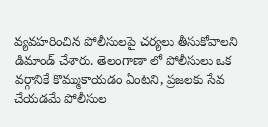వ్యవహరించిన పోలీసులపై చర్యలు తీసుకోవాలని డిమాండ్ చేశారు. తెలంగాణా లో పోలీసులు ఒక వర్గానికే కొమ్ముకాయడం ఏంటని, ప్రజలకు సేవ చేయడమే పోలీసుల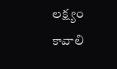లక్ష్యం కావాలి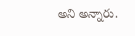అని అన్నారు.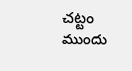చట్టం ముందు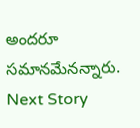అందరూ సమానమేనన్నారు.
Next Story